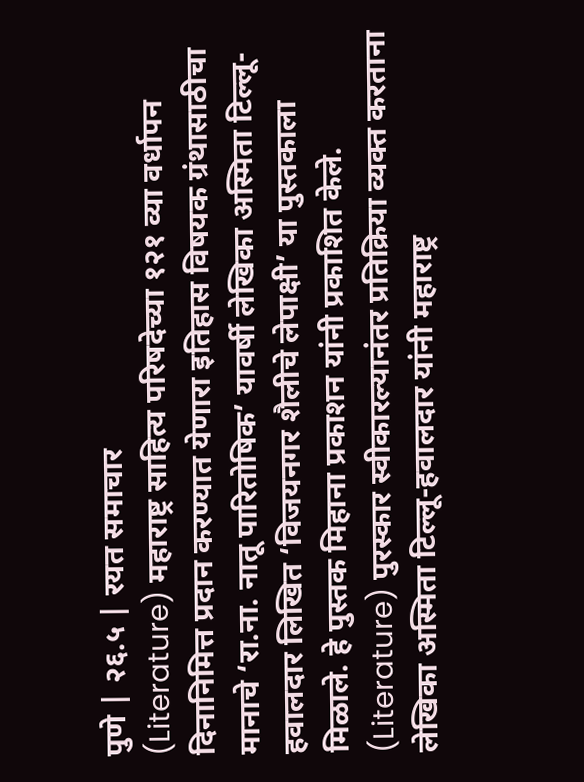पुणे | २६.५ | रयत समाचार
(Literature) महाराष्ट्र साहित्य परिषदेच्या १२१ व्या वर्धापन दिनानिमित्त प्रदान करण्यात येणारा इतिहास विषयक ग्रंथासाठीचा मानाचे ‘रा.ना. नातू पारितोषिक’ यावर्षी लेखिका अस्मिता टिल्लू-हवालदार लिखित ‘विजयनगर शैलीचे लेपाक्षी’ या पुस्तकाला मिळाले. हे पुस्तक मिहाना प्रकाशन यांनी प्रकाशित केले.
(Literature) पुरस्कार स्वीकारल्यानंतर प्रतिक्रिया व्यक्त करताना लेखिका अस्मिता टिल्लू-हवालदार यांनी महाराष्ट्र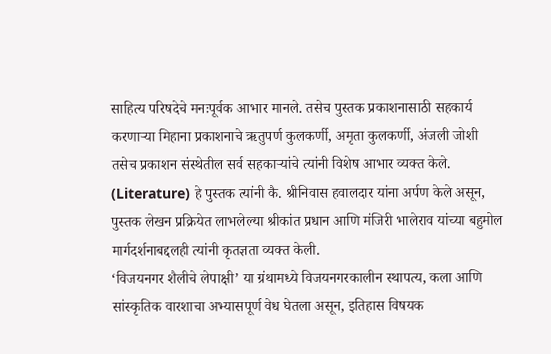साहित्य परिषदेचे मनःपूर्वक आभार मानले. तसेच पुस्तक प्रकाशनासाठी सहकार्य करणाऱ्या मिहाना प्रकाशनाचे ऋतुपर्ण कुलकर्णी, अमृता कुलकर्णी, अंजली जोशी तसेच प्रकाशन संस्थेतील सर्व सहकाऱ्यांचे त्यांनी विशेष आभार व्यक्त केले.
(Literature) हे पुस्तक त्यांनी कै. श्रीनिवास हवालदार यांना अर्पण केले असून, पुस्तक लेखन प्रक्रियेत लाभलेल्या श्रीकांत प्रधान आणि मंजिरी भालेराव यांच्या बहुमोल मार्गदर्शनाबद्दलही त्यांनी कृतज्ञता व्यक्त केली.
‘विजयनगर शैलीचे लेपाक्षी’ या ग्रंथामध्ये विजयनगरकालीन स्थापत्य, कला आणि सांस्कृतिक वारशाचा अभ्यासपूर्ण वेध घेतला असून, इतिहास विषयक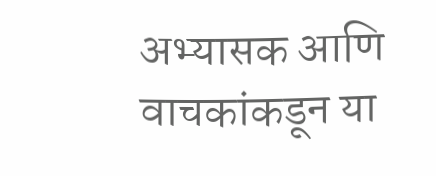अभ्यासक आणि वाचकांकडून या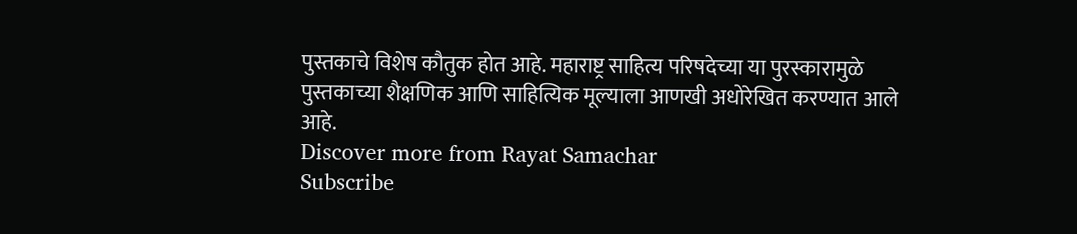पुस्तकाचे विशेष कौतुक होत आहे. महाराष्ट्र साहित्य परिषदेच्या या पुरस्कारामुळे पुस्तकाच्या शैक्षणिक आणि साहित्यिक मूल्याला आणखी अधोरेखित करण्यात आले आहे.
Discover more from Rayat Samachar
Subscribe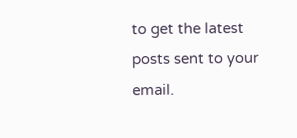to get the latest posts sent to your email.